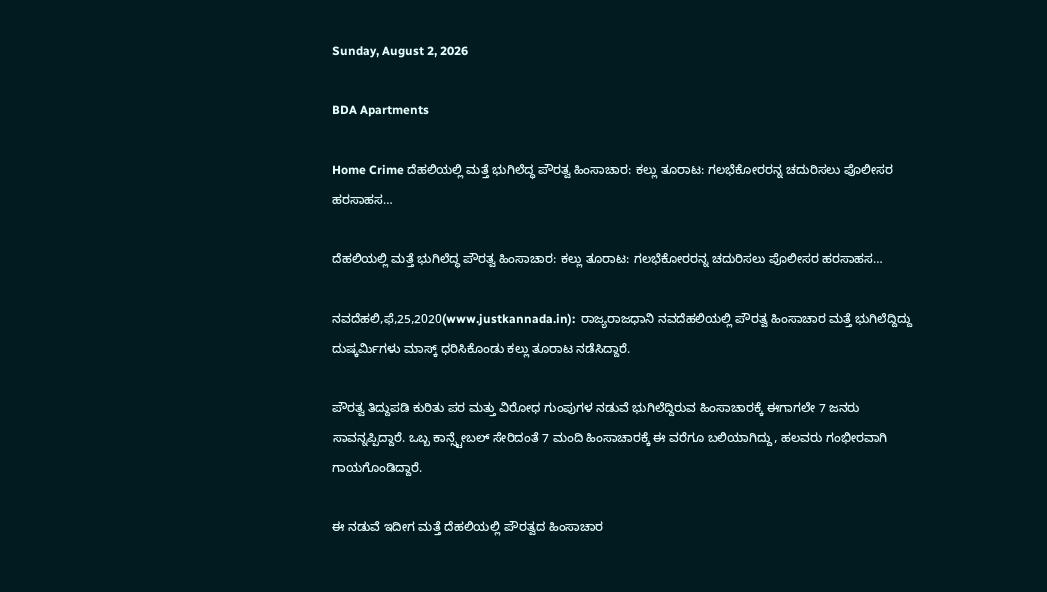Sunday, August 2, 2026

BDA Apartments

Home Crime ದೆಹಲಿಯಲ್ಲಿ ಮತ್ತೆ ಭುಗಿಲೆದ್ಧ ಪೌರತ್ವ ಹಿಂಸಾಚಾರ: ಕಲ್ಲು ತೂರಾಟ: ಗಲಭೆಕೋರರನ್ನ ಚದುರಿಸಲು ಪೊಲೀಸರ ಹರಸಾಹಸ…

ದೆಹಲಿಯಲ್ಲಿ ಮತ್ತೆ ಭುಗಿಲೆದ್ಧ ಪೌರತ್ವ ಹಿಂಸಾಚಾರ: ಕಲ್ಲು ತೂರಾಟ: ಗಲಭೆಕೋರರನ್ನ ಚದುರಿಸಲು ಪೊಲೀಸರ ಹರಸಾಹಸ…

ನವದೆಹಲಿ,ಫೆ,25,2020(www.justkannada.in):  ರಾಜ್ಯರಾಜಧಾನಿ ನವದೆಹಲಿಯಲ್ಲಿ ಪೌರತ್ವ ಹಿಂಸಾಚಾರ ಮತ್ತೆ ಭುಗಿಲೆದ್ದಿದ್ದು ದುಷ್ಕರ್ಮಿಗಳು ಮಾಸ್ಕ್ ಧರಿಸಿಕೊಂಡು ಕಲ್ಲು ತೂರಾಟ ನಡೆಸಿದ್ದಾರೆ.

ಪೌರತ್ವ ತಿದ್ದುಪಡಿ ಕುರಿತು ಪರ ಮತ್ತು ವಿರೋಧ ಗುಂಪುಗಳ ನಡುವೆ ಭುಗಿಲೆದ್ದಿರುವ ಹಿಂಸಾಚಾರಕ್ಕೆ ಈಗಾಗಲೇ 7 ಜನರು ಸಾವನ್ನಪ್ಪಿದ್ದಾರೆ. ಒಬ್ಬ ಕಾನ್ಸ್ಟೇಬಲ್ ಸೇರಿದಂತೆ 7 ಮಂದಿ ಹಿಂಸಾಚಾರಕ್ಕೆ ಈ ವರೆಗೂ ಬಲಿಯಾಗಿದ್ದು, ಹಲವರು ಗಂಭೀರವಾಗಿ ಗಾಯಗೊಂಡಿದ್ದಾರೆ.

ಈ ನಡುವೆ ಇದೀಗ ಮತ್ತೆ ದೆಹಲಿಯಲ್ಲಿ ಪೌರತ್ವದ ಹಿಂಸಾಚಾರ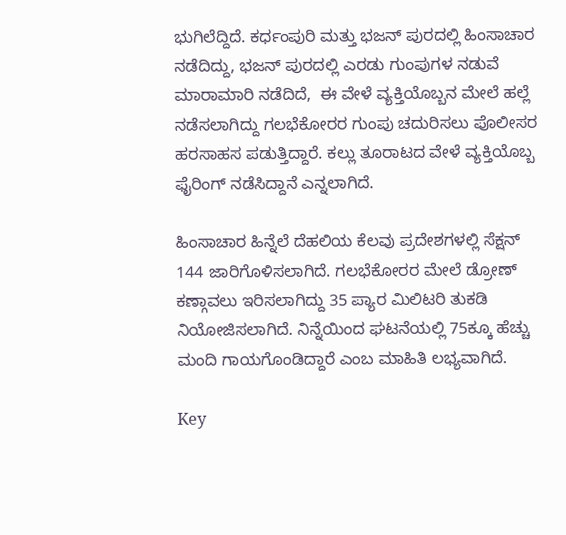ಭುಗಿಲೆದ್ದಿದೆ. ಕರ್ಧಂಪುರಿ ಮತ್ತು ಭಜನ್ ಪುರದಲ್ಲಿ ಹಿಂಸಾಚಾರ ನಡೆದಿದ್ದು, ಭಜನ್ ಪುರದಲ್ಲಿ ಎರಡು ಗುಂಪುಗಳ ನಡುವೆ ಮಾರಾಮಾರಿ ನಡೆದಿದೆ,  ಈ ವೇಳೆ ವ್ಯಕ್ತಿಯೊಬ್ಬನ ಮೇಲೆ ಹಲ್ಲೆ ನಡೆಸಲಾಗಿದ್ದು ಗಲಭೆಕೋರರ ಗುಂಪು ಚದುರಿಸಲು ಪೊಲೀಸರ ಹರಸಾಹಸ ಪಡುತ್ತಿದ್ದಾರೆ. ಕಲ್ಲು ತೂರಾಟದ ವೇಳೆ ವ್ಯಕ್ತಿಯೊಬ್ಬ ಫೈರಿಂಗ್ ನಡೆಸಿದ್ದಾನೆ ಎನ್ನಲಾಗಿದೆ.

ಹಿಂಸಾಚಾರ ಹಿನ್ನೆಲೆ ದೆಹಲಿಯ ಕೆಲವು ಪ್ರದೇಶಗಳಲ್ಲಿ ಸೆಕ್ಷನ್ 144 ಜಾರಿಗೊಳಿಸಲಾಗಿದೆ. ಗಲಭೆಕೋರರ ಮೇಲೆ ಡ್ರೋಣ್ ಕಣ್ಗಾವಲು ಇರಿಸಲಾಗಿದ್ದು 35 ಪ್ಯಾರ ಮಿಲಿಟರಿ ತುಕಡಿ ನಿಯೋಜಿಸಲಾಗಿದೆ. ನಿನ್ನೆಯಿಂದ ಘಟನೆಯಲ್ಲಿ 75ಕ್ಕೂ ಹೆಚ್ಚು ಮಂದಿ ಗಾಯಗೊಂಡಿದ್ದಾರೆ ಎಂಬ ಮಾಹಿತಿ ಲಭ್ಯವಾಗಿದೆ.

Key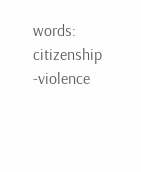words: citizenship -violence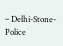– Delhi-Stone- Police